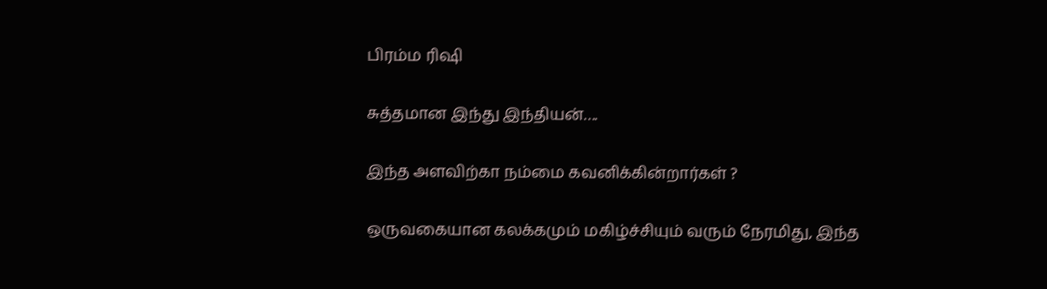பிரம்ம ரிஷி

சுத்தமான இந்து இந்தியன்….

இந்த அளவிற்கா நம்மை கவனிக்கின்றார்கள் ?

ஒருவகையான கலக்கமும் மகிழ்ச்சியும் வரும் நேரமிது, இந்த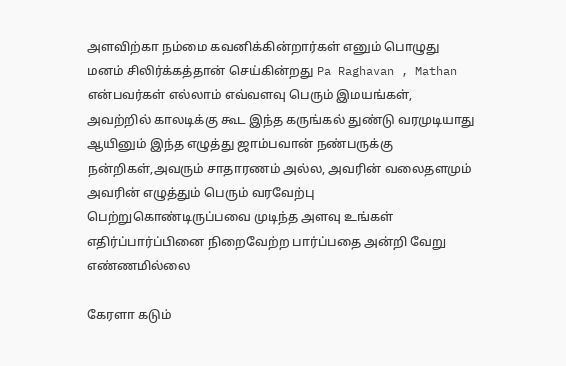அளவிற்கா நம்மை கவனிக்கின்றார்கள் எனும் பொழுது மனம் சிலிர்க்கத்தான் செய்கின்றது Pa Raghavan , Mathan என்பவர்கள் எல்லாம் எவ்வளவு பெரும் இமயங்கள், அவற்றில் காலடிக்கு கூட இந்த கருங்கல் துண்டு வரமுடியாது ஆயினும் இந்த எழுத்து ஜாம்பவான் நண்பருக்கு நன்றிகள்,அவரும் சாதாரணம் அல்ல, அவரின் வலைதளமும் அவரின் எழுத்தும் பெரும் வரவேற்பு பெற்றுகொண்டிருப்பவை முடிந்த அளவு உங்கள் எதிர்ப்பார்ப்பினை நிறைவேற்ற பார்ப்பதை அன்றி வேறு எண்ணமில்லை

கேரளா கடும்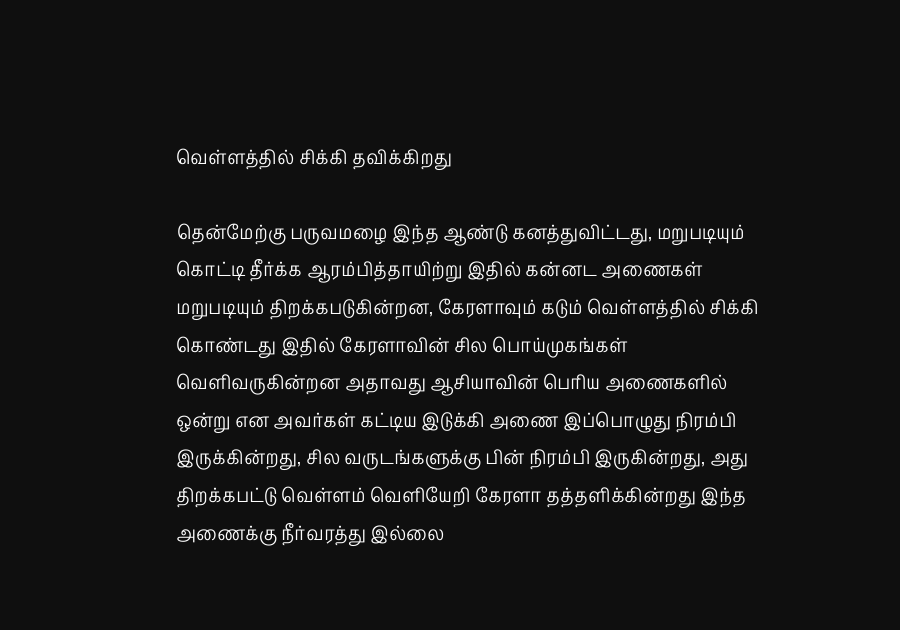வெள்ளத்தில் சிக்கி தவிக்கிறது

தென்மேற்கு பருவமழை இந்த ஆண்டு கனத்துவிட்டது, மறுபடியும் கொட்டி தீர்க்க ஆரம்பித்தாயிற்று இதில் கன்னட அணைகள் மறுபடியும் திறக்கபடுகின்றன, கேரளாவும் கடும் வெள்ளத்தில் சிக்கி கொண்டது இதில் கேரளாவின் சில பொய்முகங்கள் வெளிவருகின்றன‌ அதாவது ஆசியாவின் பெரிய அணைகளில் ஒன்று என அவர்கள் கட்டிய இடுக்கி அணை இப்பொழுது நிரம்பி இருக்கின்றது, சில‌ வருடங்களுக்கு பின் நிரம்பி இருகின்றது, அது திறக்கபட்டு வெள்ளம் வெளியேறி கேரளா தத்தளிக்கின்றது இந்த அணைக்கு நீர்வரத்து இல்லை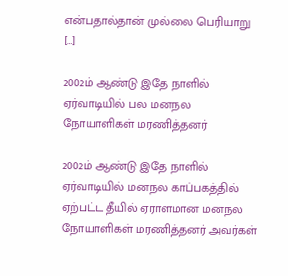என்பதால்தான் முல்லை பெரியாறு […]

2002ம் ஆண்டு இதே நாளில் ஏர்வாடியில் பல மனநல நோயாளிகள் மரணித்தனர்

2002ம் ஆண்டு இதே நாளில் ஏர்வாடியில் மனநல காப்பகத்தில் ஏற்பட்ட தீயில் ஏராளமான மனநல நோயாளிகள் மரணித்தனர் அவர்கள்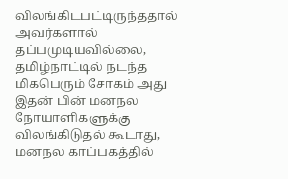விலங்கிடபட்டிருந்ததால் அவர்களால் தப்பமுடியவில்லை, தமிழ்நாட்டில் நடந்த மிகபெரும் சோகம் அது இதன் பின் மனநல நோயாளிகளுக்கு விலங்கிடுதல் கூடாது, மனநல காப்பகத்தில்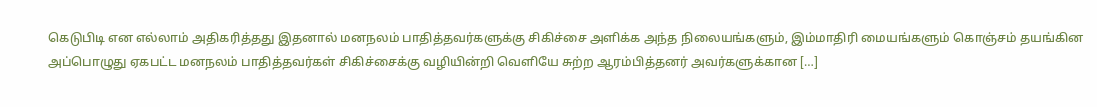கெடுபிடி என எல்லாம் அதிகரித்தது இதனால் மனநலம் பாதித்தவர்களுக்கு சிகிச்சை அளிக்க அந்த நிலையங்களும், இம்மாதிரி மையங்களும் கொஞ்சம் தயங்கின‌ அப்பொழுது ஏகபட்ட மனநலம் பாதித்தவர்கள் சிகிச்சைக்கு வழியின்றி வெளியே சுற்ற ஆரம்பித்தனர் அவர்களுக்கான […]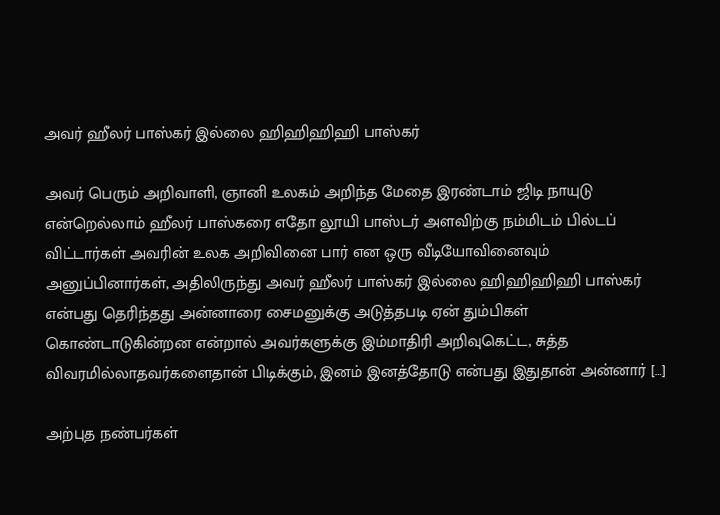அவர் ஹீலர் பாஸ்கர் இல்லை ஹிஹிஹிஹி பாஸ்கர்

அவர் பெரும் அறிவாளி, ஞானி உலகம் அறிந்த மேதை இரண்டாம் ஜிடி நாயுடு என்றெல்லாம் ஹீலர் பாஸ்கரை எதோ லூயி பாஸ்டர் அளவிற்கு நம்மிடம் பில்டப் விட்டார்கள் அவரின் உலக அறிவினை பார் என ஒரு வீடியோவினைவும் அனுப்பினார்கள், அதிலிருந்து அவர் ஹீலர் பாஸ்கர் இல்லை ஹிஹிஹிஹி பாஸ்கர் என்பது தெரிந்தது அன்னாரை சைமனுக்கு அடுத்தபடி ஏன் தும்பிகள் கொண்டாடுகின்றன என்றால் அவர்களுக்கு இம்மாதிரி அறிவுகெட்ட, சுத்த விவரமில்லாதவர்களைதான் பிடிக்கும், இனம் இனத்தோடு என்பது இதுதான் அன்னார் […]

அற்புத நண்பர்கள்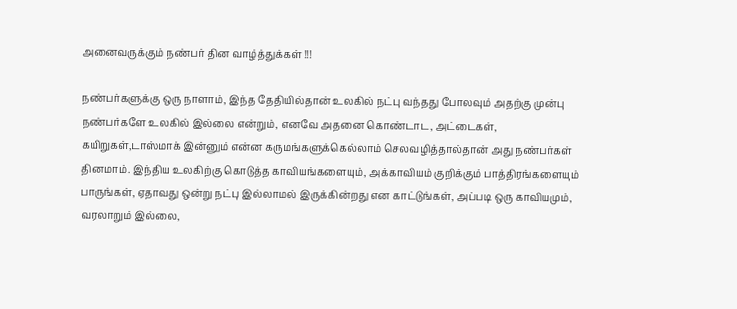அனைவருக்கும் நண்பர் தின வாழ்த்துக்கள் !!!

நண்பர்களுக்கு ஒரு நாளாம், இந்த தேதியில்தான் உலகில் நட்பு வந்தது போலவும் அதற்கு முன்பு நண்பர்களே உலகில் இல்லை என்றும், எனவே அதனை கொண்டாட, அட்டைகள், கயிறுகள்,டாஸ்மாக் இன்னும் என்ன கருமங்களுக்கெல்லாம் செலவழித்தால்தான் அது நண்பர்கள் தினமாம். இந்திய உலகிற்கு கொடுத்த காவியங்களையும், அக்காவியம் குறிக்கும் பாத்திரங்களையும் பாருங்கள், ஏதாவது ஒன்று நட்பு இல்லாமல் இருக்கின்றது என காட்டுங்கள், அப்படி ஒரு காவியமும், வரலாறும் இல்லை,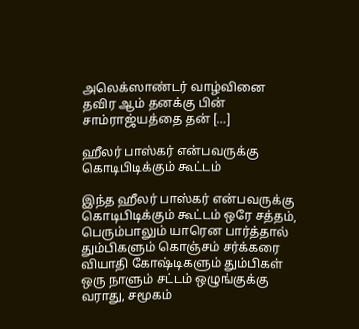அலெக்ஸாண்டர் வாழ்வினை தவிர‌ ஆம் தனக்கு பின் சாம்ராஜ்யத்தை தன் […]

ஹீலர் பாஸ்கர் என்பவருக்கு  கொடிபிடிக்கும் கூட்டம்

இந்த ஹீலர் பாஸ்கர் என்பவருக்கு  கொடிபிடிக்கும் கூட்டம் ஒரே சத்தம், பெரும்பாலும் யாரென பார்த்தால் தும்பிகளும் கொஞ்சம் சர்க்கரை வியாதி கோஷ்டிகளும் தும்பிகள் ஒரு நாளும் சட்டம் ஒழுங்குக்கு வராது, சமூகம்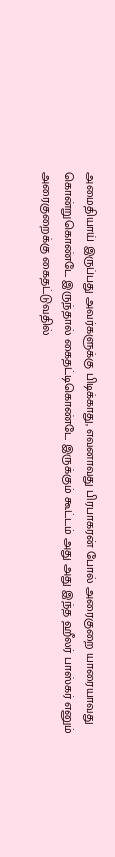அமைதியாய் இருப்பது அவர்களுக்கு பிடிக்காது, எவனாவது பிரபாகரன் போல் அரைகுறை யாரையாவது கொன்றுகொண்டே இருந்தால் கைதட்டிகொண்டே இருக்கும் கூட்டம் அது அது இந்த ஹீலர் பாஸ்கர் எனும் அரைகுறைக்கு கைதட்டுவதில்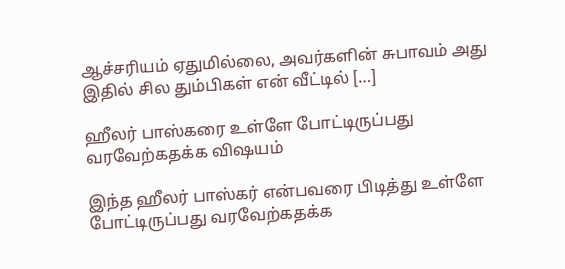ஆச்சரியம் ஏதுமில்லை, அவர்களின் சுபாவம் அது இதில் சில தும்பிகள் என் வீட்டில் […]

ஹீலர் பாஸ்கரை உள்ளே போட்டிருப்பது வரவேற்கதக்க விஷயம்

இந்த ஹீலர் பாஸ்கர் என்பவரை பிடித்து உள்ளே போட்டிருப்பது வரவேற்கதக்க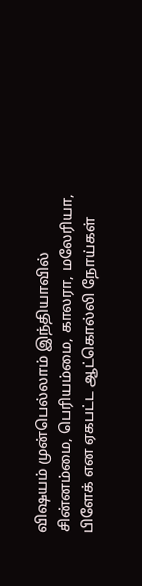விஷயம் முன்பெல்லாம் இந்தியாவில் சின்னம்மை, பெரியம்மை, காலரா, மலேரியா, பிளேக் என ஏகபட்ட ஆட்கொல்லி நோய்கள்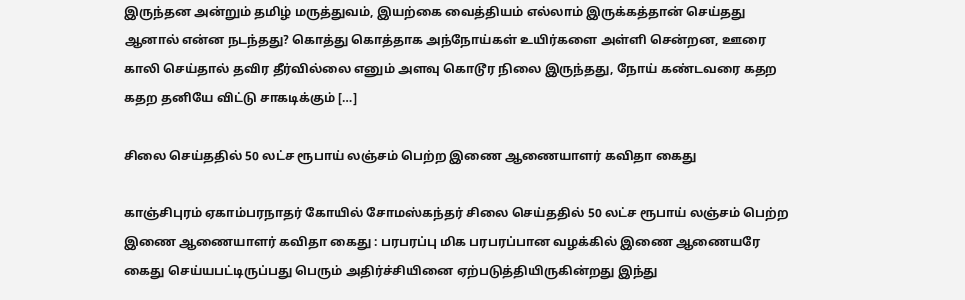இருந்தன‌ அன்றும் தமிழ் மருத்துவம், இயற்கை வைத்தியம் எல்லாம் இருக்கத்தான் செய்தது ஆனால் என்ன நடந்தது? கொத்து கொத்தாக அந்நோய்கள் உயிர்களை அள்ளி சென்றன, ஊரை காலி செய்தால் தவிர தீர்வில்லை எனும் அளவு கொடூர நிலை இருந்தது, நோய் கண்டவரை கதற கதற தனியே விட்டு சாகடிக்கும் […]

சிலை செய்ததில் 50 லட்ச ரூபாய் லஞ்சம் பெற்ற இணை ஆணையாளர் கவிதா கைது

காஞ்சிபுரம் ஏகாம்பரநாதர் கோயில் சோமஸ்கந்தர் சிலை செய்ததில் 50 லட்ச ரூபாய் லஞ்சம் பெற்ற இணை ஆணையாளர் கவிதா கைது : பரபரப்பு மிக பரபரப்பான வழக்கில் இணை ஆணையரே கைது செய்யபட்டிருப்பது பெரும் அதிர்ச்சியினை ஏற்படுத்தியிருகின்றது இந்து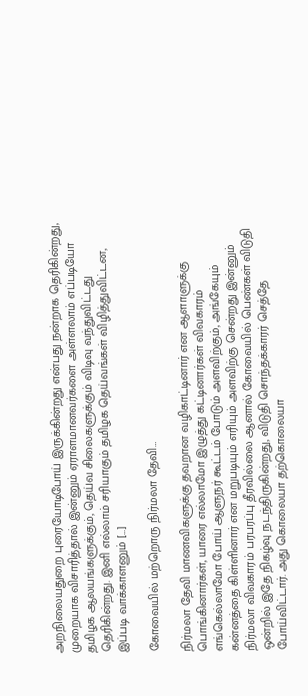அறநிலையதுறை புரையோடிபோய் இருக்கின்றது என்பது நன்றாக தெரிகின்றது, முறையாக விசாரித்தால் இன்னும் ஏராளமானவர்களை அள்ளலாம் எப்படியோ தமிழக ஆலயங்களுக்கும், தெய்வ சிலைகளுக்கும் விடிவு வந்துவிட்டது தெரிகின்றது. இனி எல்லாம் சரியாகும் தமிழக தெய்வங்கள் விழித்துவிட்டன, இப்படி வாக்காளனும் […]

கோவையில் மற்றொரு நிர்மலா தேவி…

நிர்மலா தேவி மாணவிகளுக்கு தவறான வழிகாட்டினார் என ஆளாளுக்கு பொங்கினார்கள், யாரை எல்லாமோ இழுத்து கட்டினார்கள் விவகாரம் எங்கெல்லாமோ போய் ஆளுநர் கூட்டம் போடும் அளவிற்கும், அங்கேயும் கன்னத்தை கிள்ளினார் என மறுபடியும் எரியும் அளவிற்கு சென்றது இன்னும் நிர்மலா விவகாரம் பரபரப்பு தீரவில்லை ஆனால் கோவையில் பெண்கள் விடுதி ஒன்றில் இதே நிகழ்வு நடந்திருகின்றது, விடுதி சொந்தக்காரர் செத்தே போய்விட்டார். அது கொலையா தற்கொலையா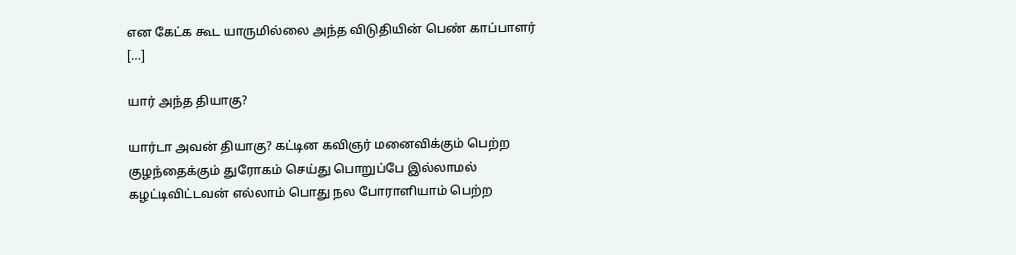என கேட்க கூட யாருமில்லை அந்த விடுதியின் பெண் காப்பாளர் […]

யார் அந்த தியாகு?

யார்டா அவன் தியாகு? கட்டின கவிஞர் மனைவிக்கும் பெற்ற குழந்தைக்கும் துரோகம் செய்து பொறுப்பே இல்லாமல் கழட்டிவிட்டவன் எல்லாம் பொது நல போராளியாம் பெற்ற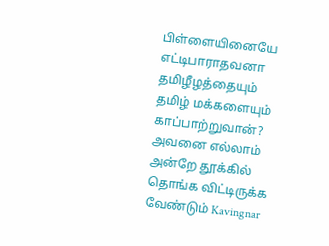பிள்ளையினையே எட்டிபாராதவனா தமிழீழத்தையும் தமிழ் மக்களையும் காப்பாற்றுவான்? அவனை எல்லாம் அன்றே தூக்கில் தொங்க விட்டிருக்க வேண்டும் Kavingnar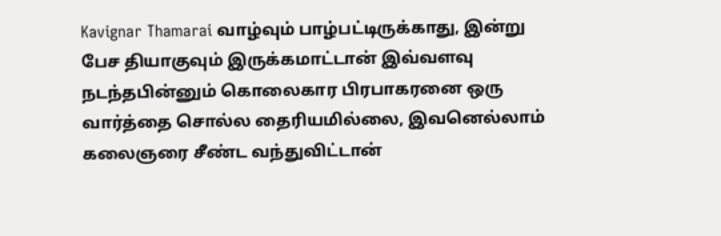Kavignar Thamarai வாழ்வும் பாழ்பட்டிருக்காது, இன்று பேச தியாகுவும் இருக்கமாட்டான் இவ்வளவு நடந்தபின்னும் கொலைகார பிரபாகரனை ஒரு வார்த்தை சொல்ல தைரியமில்லை, இவனெல்லாம் கலைஞரை சீண்ட வந்துவிட்டான்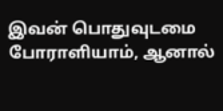இவன் பொதுவுடமை போராளியாம், ஆனால்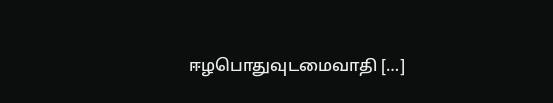ஈழபொதுவுடமைவாதி […]